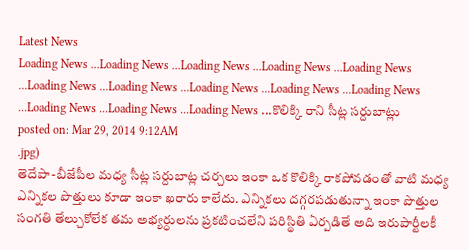Latest News
Loading News ...Loading News ...Loading News ...Loading News ...Loading News ...Loading News ...Loading News ...Loading News ...Loading News ...Loading News ...Loading News ...Loading News ...Loading News ...కొలిక్కి రాని సీట్ల సర్దుబాట్లు
posted on: Mar 29, 2014 9:12AM
.jpg)
తెదేపా-బీజేపీల మధ్య సీట్ల సర్దుబాట్ల చర్చలు ఇంకా ఒక కొలిక్కి రాకపోవడంతో వాటి మధ్య ఎన్నికల పొత్తులు కూడా ఇంకా ఖరారు కాలేదు. ఎన్నికలు దగ్గరపడుతున్నా ఇంకా పొత్తుల సంగతి తేల్చుకోలేక తమ అభ్యర్ధులను ప్రకటించలేని పరిస్థితి ఏర్పడితే అది ఇరుపార్టీలకీ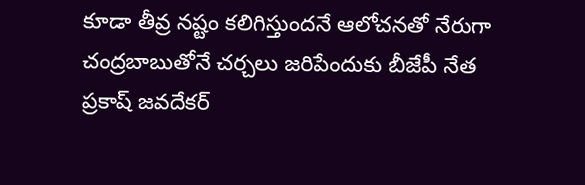కూడా తీవ్ర నష్టం కలిగిస్తుందనే ఆలోచనతో నేరుగా చంద్రబాబుతోనే చర్చలు జరిపేందుకు బీజేపీ నేత ప్రకాష్ జవదేకర్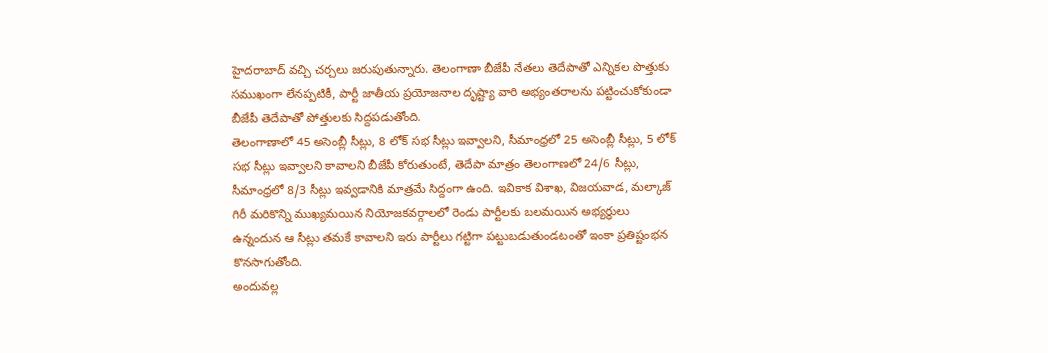హైదరాబాద్ వచ్చి చర్చలు జరుపుతున్నారు. తెలంగాణా బీజేపీ నేతలు తెదేపాతో ఎన్నికల పొత్తుకు సముఖంగా లేనప్పటికీ, పార్టీ జాతీయ ప్రయోజనాల దృష్ట్యా వారి అభ్యంతరాలను పట్టించుకోకుండా బీజేపీ తెదేపాతో పోత్తులకు సిద్దపడుతోంది.
తెలంగాణాలో 45 అసెంబ్లీ సీట్లు, 8 లోక్ సభ సీట్లు ఇవ్వాలని, సీమాంధ్రలో 25 అసెంబ్లీ సీట్లు, 5 లోక్ సభ సీట్లు ఇవ్వాలని కావాలని బీజేపీ కోరుతుంటే, తెదేపా మాత్రం తెలంగాణలో 24/6 సీట్లు, సీమాంధ్రలో 8/3 సీట్లు ఇవ్వడానికి మాత్రమే సిద్దంగా ఉంది. ఇవికాక విశాఖ, విజయవాడ, మల్కాజ్ గిరీ మరికొన్ని ముఖ్యమయిన నియోజకవర్గాలలో రెండు పార్టీలకు బలమయిన అభ్యర్ధులు ఉన్నందున ఆ సీట్లు తమకే కావాలని ఇరు పార్టీలు గట్టిగా పట్టుబడుతుండటంతో ఇంకా ప్రతిష్టంభన కొనసాగుతోంది.
అందువల్ల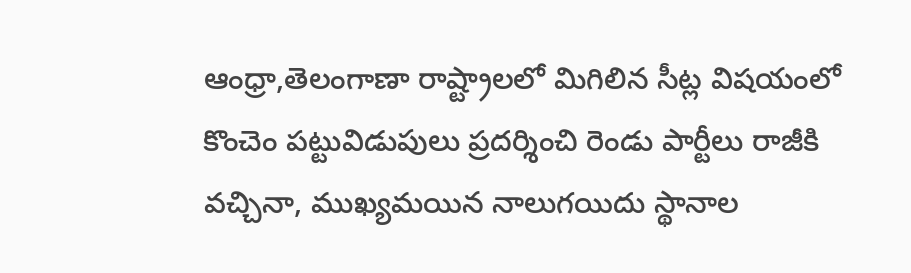ఆంధ్రా,తెలంగాణా రాష్ట్రాలలో మిగిలిన సీట్ల విషయంలో కొంచెం పట్టువిడుపులు ప్రదర్శించి రెండు పార్టీలు రాజీకి వచ్చినా, ముఖ్యమయిన నాలుగయిదు స్థానాల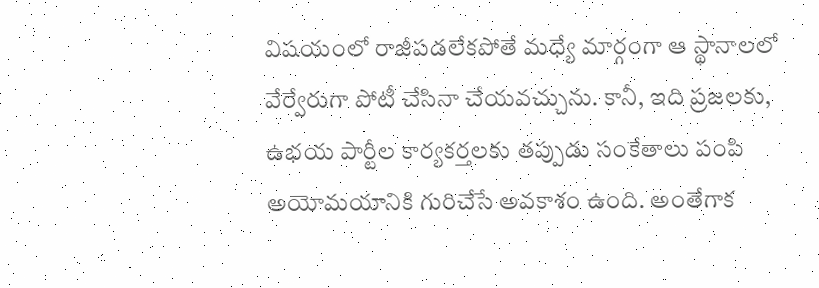విషయంలో రాజీపడలేకపోతే మధ్యే మార్గంగా ఆ స్థానాలలో వేర్వేరుగా పోటీ చేసినా చేయవచ్చును. కానీ, ఇది ప్రజలకు, ఉభయ పార్టీల కార్యకర్తలకు తప్పుడు సంకేతాలు పంపి అయోమయానికి గురిచేసే అవకాశం ఉంది. అంతేగాక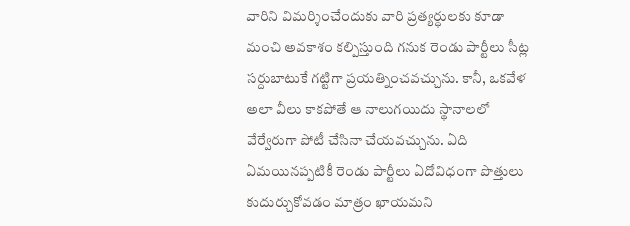వారిని విమర్శించేందుకు వారి ప్రత్యర్ధులకు కూడా మంచి అవకాశం కల్పిస్తుంది గనుక రెండు పార్టీలు సీట్ల సర్దుబాటుకే గట్టిగా ప్రయత్నించవచ్చును. కానీ, ఒకవేళ అలా వీలు కాకపోతే ఆ నాలుగయిదు స్థానాలలో వేర్వేరుగా పోటీ చేసినా చేయవచ్చును. ఏది ఏమయినప్పటికీ రెండు పార్టీలు ఏదోవిధంగా పొత్తులు కుదుర్చుకోవడం మాత్రం ఖాయమని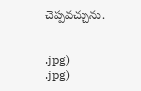చెప్పవచ్చును.


.jpg)
.jpg)